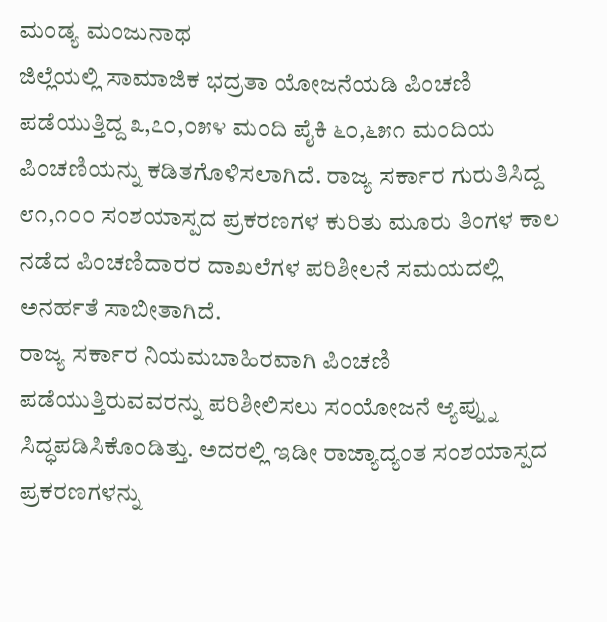ಮಂಡ್ಯ ಮಂಜುನಾಥ
ಜಿಲ್ಲೆಯಲ್ಲಿ ಸಾಮಾಜಿಕ ಭದ್ರತಾ ಯೋಜನೆಯಡಿ ಪಿಂಚಣಿ ಪಡೆಯುತ್ತಿದ್ದ ೩,೭೦,೦೫೪ ಮಂದಿ ಪೈಕಿ ೬೦,೬೫೧ ಮಂದಿಯ ಪಿಂಚಣಿಯನ್ನು ಕಡಿತಗೊಳಿಸಲಾಗಿದೆ. ರಾಜ್ಯ ಸರ್ಕಾರ ಗುರುತಿಸಿದ್ದ ೮೧,೧೦೦ ಸಂಶಯಾಸ್ಪದ ಪ್ರಕರಣಗಳ ಕುರಿತು ಮೂರು ತಿಂಗಳ ಕಾಲ ನಡೆದ ಪಿಂಚಣಿದಾರರ ದಾಖಲೆಗಳ ಪರಿಶೀಲನೆ ಸಮಯದಲ್ಲಿ ಅನರ್ಹತೆ ಸಾಬೀತಾಗಿದೆ.
ರಾಜ್ಯ ಸರ್ಕಾರ ನಿಯಮಬಾಹಿರವಾಗಿ ಪಿಂಚಣಿ ಪಡೆಯುತ್ತಿರುವವರನ್ನು ಪರಿಶೀಲಿಸಲು ಸಂಯೋಜನೆ ಆ್ಯಪ್ನ್ನು ಸಿದ್ಧಪಡಿಸಿಕೊಂಡಿತ್ತು. ಅದರಲ್ಲಿ ಇಡೀ ರಾಜ್ಯಾದ್ಯಂತ ಸಂಶಯಾಸ್ಪದ ಪ್ರಕರಣಗಳನ್ನು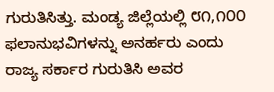ಗುರುತಿಸಿತ್ತು. ಮಂಡ್ಯ ಜಿಲ್ಲೆಯಲ್ಲಿ ೮೧,೧೦೦ ಫಲಾನುಭವಿಗಳನ್ನು ಅನರ್ಹರು ಎಂದು ರಾಜ್ಯ ಸರ್ಕಾರ ಗುರುತಿಸಿ ಅವರ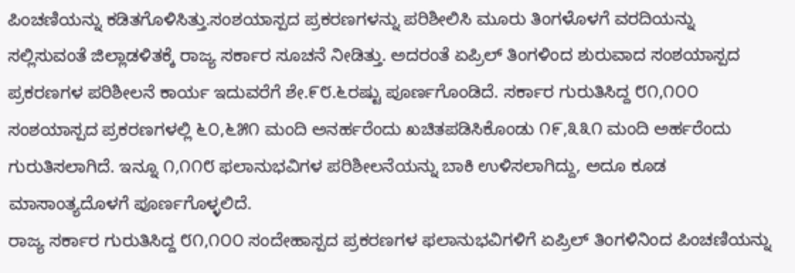ಪಿಂಚಣಿಯನ್ನು ಕಡಿತಗೊಳಿಸಿತ್ತು.ಸಂಶಯಾಸ್ಪದ ಪ್ರಕರಣಗಳನ್ನು ಪರಿಶೀಲಿಸಿ ಮೂರು ತಿಂಗಳೊಳಗೆ ವರದಿಯನ್ನು ಸಲ್ಲಿಸುವಂತೆ ಜಿಲ್ಲಾಡಳಿತಕ್ಕೆ ರಾಜ್ಯ ಸರ್ಕಾರ ಸೂಚನೆ ನೀಡಿತ್ತು. ಅದರಂತೆ ಏಪ್ರಿಲ್ ತಿಂಗಳಿಂದ ಶುರುವಾದ ಸಂಶಯಾಸ್ಪದ ಪ್ರಕರಣಗಳ ಪರಿಶೀಲನೆ ಕಾರ್ಯ ಇದುವರೆಗೆ ಶೇ.೯೮.೬ರಷ್ಟು ಪೂರ್ಣಗೊಂಡಿದೆ. ಸರ್ಕಾರ ಗುರುತಿಸಿದ್ದ ೮೧,೧೦೦ ಸಂಶಯಾಸ್ಪದ ಪ್ರಕರಣಗಳಲ್ಲಿ ೬೦,೬೫೧ ಮಂದಿ ಅನರ್ಹರೆಂದು ಖಚಿತಪಡಿಸಿಕೊಂಡು ೧೯,೩೩೧ ಮಂದಿ ಅರ್ಹರೆಂದು ಗುರುತಿಸಲಾಗಿದೆ. ಇನ್ನೂ ೧,೧೧೮ ಫಲಾನುಭವಿಗಳ ಪರಿಶೀಲನೆಯನ್ನು ಬಾಕಿ ಉಳಿಸಲಾಗಿದ್ದು, ಅದೂ ಕೂಡ ಮಾಸಾಂತ್ಯದೊಳಗೆ ಪೂರ್ಣಗೊಳ್ಳಲಿದೆ.
ರಾಜ್ಯ ಸರ್ಕಾರ ಗುರುತಿಸಿದ್ದ ೮೧,೧೦೦ ಸಂದೇಹಾಸ್ಪದ ಪ್ರಕರಣಗಳ ಫಲಾನುಭವಿಗಳಿಗೆ ಏಪ್ರಿಲ್ ತಿಂಗಳಿನಿಂದ ಪಿಂಚಣಿಯನ್ನು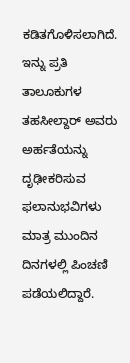ಕಡಿತಗೊಳಿಸಲಾಗಿದೆ. ಇನ್ನು ಪ್ರತಿ ತಾಲೂಕುಗಳ ತಹಸೀಲ್ದಾರ್ ಅವರು ಅರ್ಹತೆಯನ್ನು ದೃಢೀಕರಿಸುವ ಫಲಾನುಭವಿಗಳು ಮಾತ್ರ ಮುಂದಿನ ದಿನಗಳಲ್ಲಿ ಪಿಂಚಣಿ ಪಡೆಯಲಿದ್ದಾರೆ.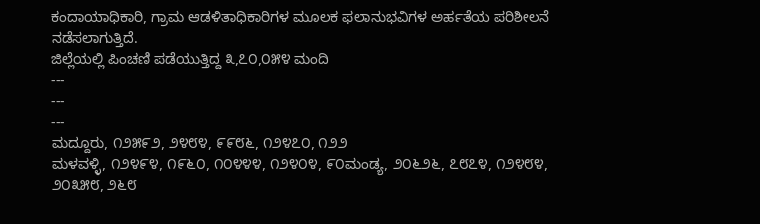ಕಂದಾಯಾಧಿಕಾರಿ, ಗ್ರಾಮ ಆಡಳಿತಾಧಿಕಾರಿಗಳ ಮೂಲಕ ಫಲಾನುಭವಿಗಳ ಅರ್ಹತೆಯ ಪರಿಶೀಲನೆ ನಡೆಸಲಾಗುತ್ತಿದೆ.
ಜಿಲ್ಲೆಯಲ್ಲಿ ಪಿಂಚಣಿ ಪಡೆಯುತ್ತಿದ್ದ ೩,೭೦,೦೫೪ ಮಂದಿ
---
---
---
ಮದ್ದೂರು, ೧೨೫೯೨, ೨೪೮೪, ೯೯೮೬, ೧೨೪೭೦, ೧೨೨
ಮಳವಳ್ಳಿ, ೧೨೪೯೪, ೧೯೬೦, ೧೦೪೪೪, ೧೨೪೦೪, ೯೦ಮಂಡ್ಯ, ೨೦೬೨೬, ೭೮೭೪, ೧೨೪೮೪, ೨೦೩೫೮, ೨೬೮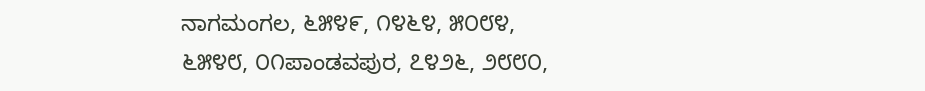ನಾಗಮಂಗಲ, ೬೫೪೯, ೧೪೬೪, ೫೦೮೪, ೬೫೪೮, ೦೧ಪಾಂಡವಪುರ, ೭೪೨೬, ೨೮೮೦,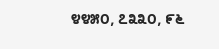೪೪೫೦, ೭೩೩೦, ೯೬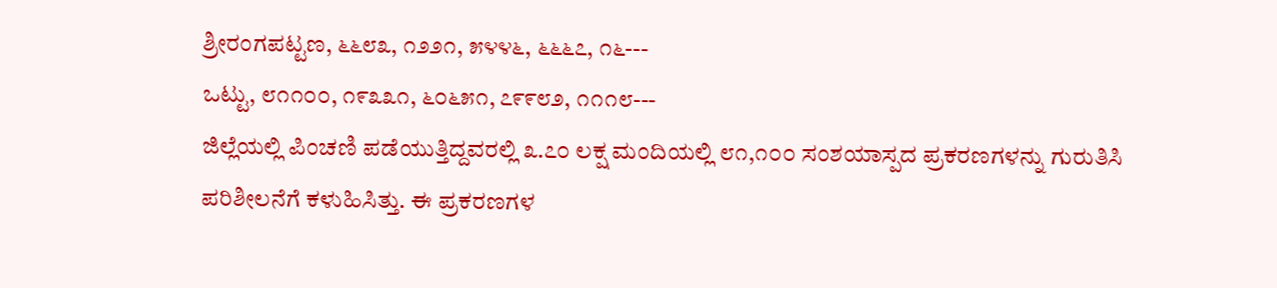ಶ್ರೀರಂಗಪಟ್ಟಣ, ೬೬೮೩, ೧೨೨೧, ೫೪೪೬, ೬೬೬೭, ೧೬---
ಒಟ್ಟು, ೮೧೧೦೦, ೧೯೩೩೧, ೬೦೬೫೧, ೭೯೯೮೨, ೧೧೧೮---
ಜಿಲ್ಲೆಯಲ್ಲಿ ಪಿಂಚಣಿ ಪಡೆಯುತ್ತಿದ್ದವರಲ್ಲಿ ೩.೭೦ ಲಕ್ಷ ಮಂದಿಯಲ್ಲಿ ೮೧,೧೦೦ ಸಂಶಯಾಸ್ಪದ ಪ್ರಕರಣಗಳನ್ನು ಗುರುತಿಸಿ ಪರಿಶೀಲನೆಗೆ ಕಳುಹಿಸಿತ್ತು. ಈ ಪ್ರಕರಣಗಳ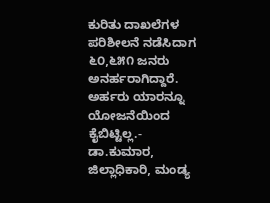ಕುರಿತು ದಾಖಲೆಗಳ ಪರಿಶೀಲನೆ ನಡೆಸಿದಾಗ ೬೦,೬೫೧ ಜನರು ಅನರ್ಹರಾಗಿದ್ದಾರೆ. ಅರ್ಹರು ಯಾರನ್ನೂ ಯೋಜನೆಯಿಂದ ಕೈಬಿಟ್ಟಿಲ್ಲ.- ಡಾ.ಕುಮಾರ, ಜಿಲ್ಲಾಧಿಕಾರಿ, ಮಂಡ್ಯ